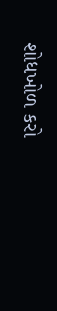શોધખોળ કરો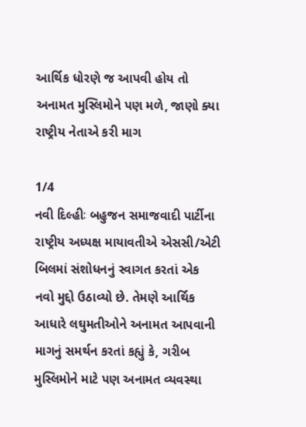આર્થિક ધોરણે જ આપવી હોય તો અનામત મુસ્લિમોને પણ મળે, જાણો ક્યા રાષ્ટ્રીય નેતાએ કરી માગ

1/4
નવી દિલ્હીઃ બહુજન સમાજવાદી પાર્ટીના રાષ્ટ્રીય અધ્યક્ષ માયાવતીએ એસસી/એટી બિલમાં સંશોધનનું સ્વાગત કરતાં એક નવો મુદ્દો ઉઠાવ્યો છે. તેમણે આર્થિક આધારે લઘુમતીઓને અનામત આપવાની માગનું સમર્થન કરતાં કહ્યું કે, ગરીબ મુસ્લિમોને માટે પણ અનામત વ્યવસ્થા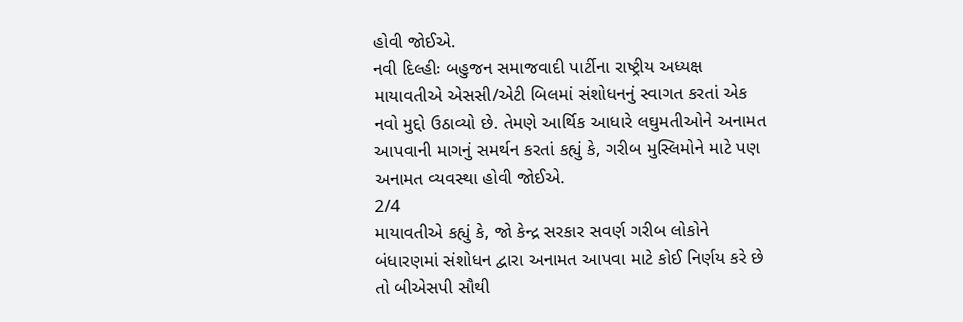હોવી જોઈએ.
નવી દિલ્હીઃ બહુજન સમાજવાદી પાર્ટીના રાષ્ટ્રીય અધ્યક્ષ માયાવતીએ એસસી/એટી બિલમાં સંશોધનનું સ્વાગત કરતાં એક નવો મુદ્દો ઉઠાવ્યો છે. તેમણે આર્થિક આધારે લઘુમતીઓને અનામત આપવાની માગનું સમર્થન કરતાં કહ્યું કે, ગરીબ મુસ્લિમોને માટે પણ અનામત વ્યવસ્થા હોવી જોઈએ.
2/4
માયાવતીએ કહ્યું કે, જો કેન્દ્ર સરકાર સવર્ણ ગરીબ લોકોને બંધારણમાં સંશોધન દ્વારા અનામત આપવા માટે કોઈ નિર્ણય કરે છે તો બીએસપી સૌથી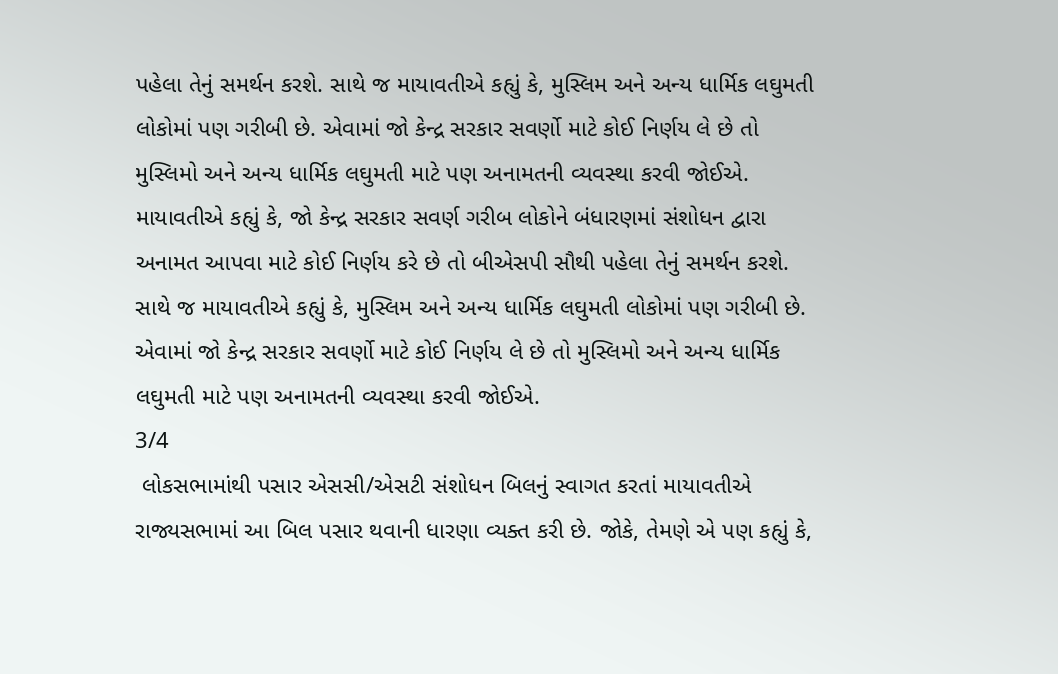પહેલા તેનું સમર્થન કરશે. સાથે જ માયાવતીએ કહ્યું કે, મુસ્લિમ અને અન્ય ધાર્મિક લઘુમતી લોકોમાં પણ ગરીબી છે. એવામાં જો કેન્દ્ર સરકાર સવર્ણો માટે કોઈ નિર્ણય લે છે તો મુસ્લિમો અને અન્ય ધાર્મિક લઘુમતી માટે પણ અનામતની વ્યવસ્થા કરવી જોઈએ.
માયાવતીએ કહ્યું કે, જો કેન્દ્ર સરકાર સવર્ણ ગરીબ લોકોને બંધારણમાં સંશોધન દ્વારા અનામત આપવા માટે કોઈ નિર્ણય કરે છે તો બીએસપી સૌથી પહેલા તેનું સમર્થન કરશે. સાથે જ માયાવતીએ કહ્યું કે, મુસ્લિમ અને અન્ય ધાર્મિક લઘુમતી લોકોમાં પણ ગરીબી છે. એવામાં જો કેન્દ્ર સરકાર સવર્ણો માટે કોઈ નિર્ણય લે છે તો મુસ્લિમો અને અન્ય ધાર્મિક લઘુમતી માટે પણ અનામતની વ્યવસ્થા કરવી જોઈએ.
3/4
 લોકસભામાંથી પસાર એસસી/એસટી સંશોધન બિલનું સ્વાગત કરતાં માયાવતીએ રાજ્યસભામાં આ બિલ પસાર થવાની ધારણા વ્યક્ત કરી છે. જોકે, તેમણે એ પણ કહ્યું કે,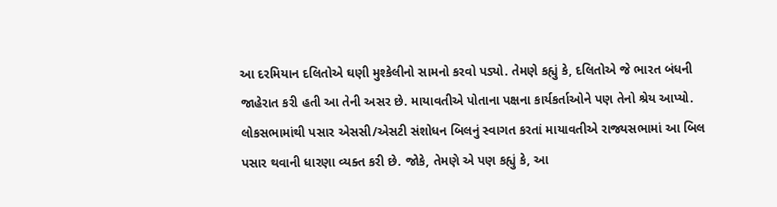આ દરમિયાન દલિતોએ ઘણી મુશ્કેલીનો સામનો કરવો પડ્યો. તેમણે કહ્યું કે, દલિતોએ જે ભારત બંધની જાહેરાત કરી હતી આ તેની અસર છે. માયાવતીએ પોતાના પક્ષના કાર્યકર્તાઓને પણ તેનો શ્રેય આપ્યો.
લોકસભામાંથી પસાર એસસી/એસટી સંશોધન બિલનું સ્વાગત કરતાં માયાવતીએ રાજ્યસભામાં આ બિલ પસાર થવાની ધારણા વ્યક્ત કરી છે. જોકે, તેમણે એ પણ કહ્યું કે, આ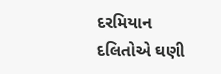દરમિયાન દલિતોએ ઘણી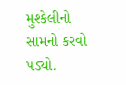મુશ્કેલીનો સામનો કરવો પડ્યો.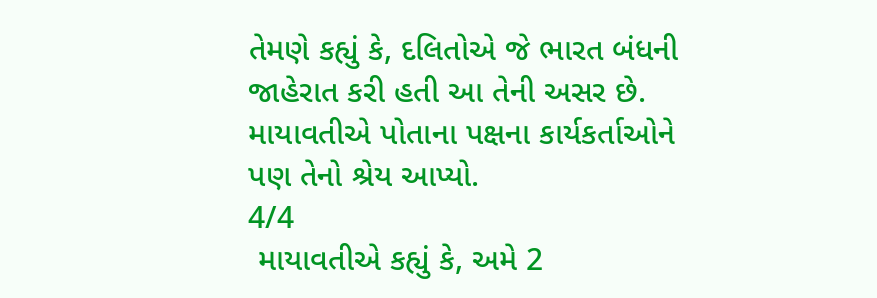તેમણે કહ્યું કે, દલિતોએ જે ભારત બંધની જાહેરાત કરી હતી આ તેની અસર છે. માયાવતીએ પોતાના પક્ષના કાર્યકર્તાઓને પણ તેનો શ્રેય આપ્યો.
4/4
 માયાવતીએ કહ્યું કે, અમે 2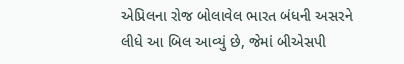એપ્રિલના રોજ બોલાવેલ ભારત બંધની અસરને લીધે આ બિલ આવ્યું છે, જેમાં બીએસપી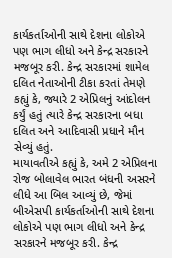કાર્યકર્તાઓની સાથે દેશના લોકોએ પણ ભાગ લીધો અને કેન્દ્ર સરકારને મજબૂર કરી. કેન્દ્ર સરકારમાં શામેલ દલિત નેતાઓની ટીકા કરતાં તેમણે કહ્યું કે, જ્યારે 2 એપ્રિલનું આંદોલન કર્યું હતું ત્યારે કેન્દ્ર સરકારના બધા દલિત અને આદિવાસી પ્રધાને મૌન સેવ્યું હતું.
માયાવતીએ કહ્યું કે, અમે 2 એપ્રિલના રોજ બોલાવેલ ભારત બંધની અસરને લીધે આ બિલ આવ્યું છે, જેમાં બીએસપી કાર્યકર્તાઓની સાથે દેશના લોકોએ પણ ભાગ લીધો અને કેન્દ્ર સરકારને મજબૂર કરી. કેન્દ્ર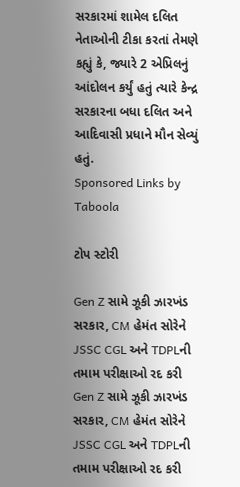સરકારમાં શામેલ દલિત નેતાઓની ટીકા કરતાં તેમણે કહ્યું કે, જ્યારે 2 એપ્રિલનું આંદોલન કર્યું હતું ત્યારે કેન્દ્ર સરકારના બધા દલિત અને આદિવાસી પ્રધાને મૌન સેવ્યું હતું.
Sponsored Links by Taboola

ટોપ સ્ટોરી

Gen Z સામે ઝૂકી ઝારખંડ સરકાર, CM હેમંત સોરેને JSSC CGL અને TDPLની તમામ પરીક્ષાઓ રદ કરી
Gen Z સામે ઝૂકી ઝારખંડ સરકાર, CM હેમંત સોરેને JSSC CGL અને TDPLની તમામ પરીક્ષાઓ રદ કરી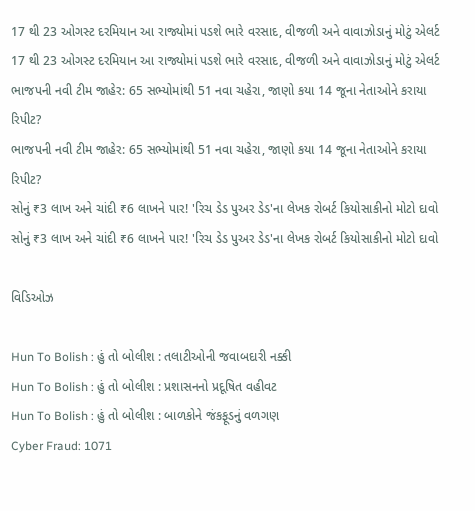17 થી 23 ઓગસ્ટ દરમિયાન આ રાજ્યોમાં પડશે ભારે વરસાદ, વીજળી અને વાવાઝોડાનું મોટું એલર્ટ
17 થી 23 ઓગસ્ટ દરમિયાન આ રાજ્યોમાં પડશે ભારે વરસાદ, વીજળી અને વાવાઝોડાનું મોટું એલર્ટ
ભાજપની નવી ટીમ જાહેર: 65 સભ્યોમાંથી 51 નવા ચહેરા, જાણો કયા 14 જૂના નેતાઓને કરાયા રિપીટ?
ભાજપની નવી ટીમ જાહેર: 65 સભ્યોમાંથી 51 નવા ચહેરા, જાણો કયા 14 જૂના નેતાઓને કરાયા રિપીટ?
સોનું ₹3 લાખ અને ચાંદી ₹6 લાખને પાર! 'રિચ ડેડ પુઅર ડેડ'ના લેખક રોબર્ટ કિયોસાકીનો મોટો દાવો
સોનું ₹3 લાખ અને ચાંદી ₹6 લાખને પાર! 'રિચ ડેડ પુઅર ડેડ'ના લેખક રોબર્ટ કિયોસાકીનો મોટો દાવો

વિડિઓઝ

Hun To Bolish : હું તો બોલીશ : તલાટીઓની જવાબદારી નક્કી
Hun To Bolish : હું તો બોલીશ : પ્રશાસનનો પ્રદૂષિત વહીવટ
Hun To Bolish : હું તો બોલીશ : બાળકોને જંકફૂડનું વળગણ
Cyber Fraud: 1071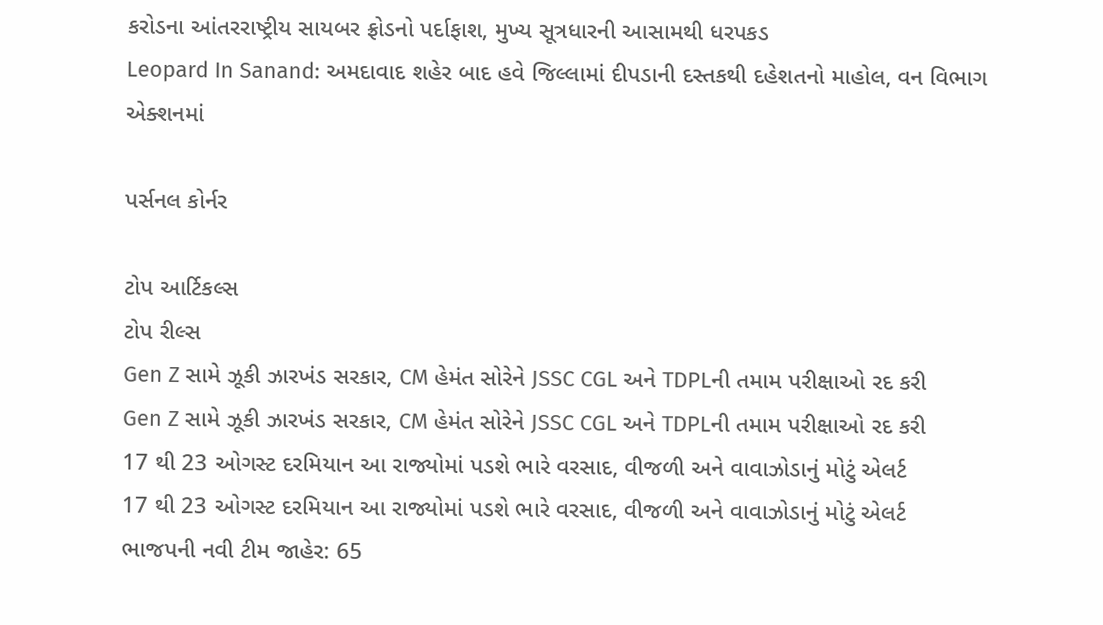કરોડના આંતરરાષ્ટ્રીય સાયબર ફ્રોડનો પર્દાફાશ, મુખ્ય સૂત્રધારની આસામથી ધરપકડ
Leopard In Sanand: અમદાવાદ શહેર બાદ હવે જિલ્લામાં દીપડાની દસ્તકથી દહેશતનો માહોલ, વન વિભાગ એક્શનમાં

પર્સનલ કોર્નર

ટોપ આર્ટિકલ્સ
ટોપ રીલ્સ
Gen Z સામે ઝૂકી ઝારખંડ સરકાર, CM હેમંત સોરેને JSSC CGL અને TDPLની તમામ પરીક્ષાઓ રદ કરી
Gen Z સામે ઝૂકી ઝારખંડ સરકાર, CM હેમંત સોરેને JSSC CGL અને TDPLની તમામ પરીક્ષાઓ રદ કરી
17 થી 23 ઓગસ્ટ દરમિયાન આ રાજ્યોમાં પડશે ભારે વરસાદ, વીજળી અને વાવાઝોડાનું મોટું એલર્ટ
17 થી 23 ઓગસ્ટ દરમિયાન આ રાજ્યોમાં પડશે ભારે વરસાદ, વીજળી અને વાવાઝોડાનું મોટું એલર્ટ
ભાજપની નવી ટીમ જાહેર: 65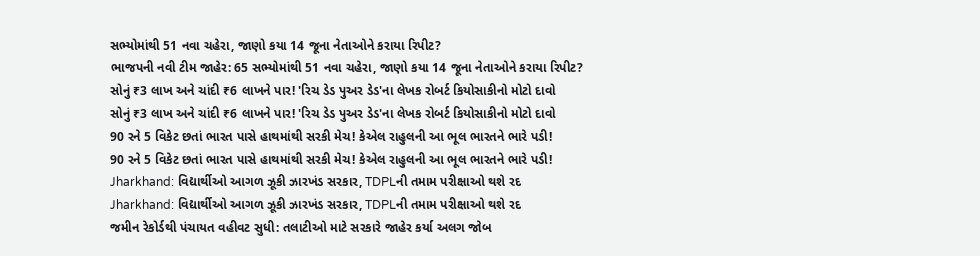સભ્યોમાંથી 51 નવા ચહેરા, જાણો કયા 14 જૂના નેતાઓને કરાયા રિપીટ?
ભાજપની નવી ટીમ જાહેર: 65 સભ્યોમાંથી 51 નવા ચહેરા, જાણો કયા 14 જૂના નેતાઓને કરાયા રિપીટ?
સોનું ₹3 લાખ અને ચાંદી ₹6 લાખને પાર! 'રિચ ડેડ પુઅર ડેડ'ના લેખક રોબર્ટ કિયોસાકીનો મોટો દાવો
સોનું ₹3 લાખ અને ચાંદી ₹6 લાખને પાર! 'રિચ ડેડ પુઅર ડેડ'ના લેખક રોબર્ટ કિયોસાકીનો મોટો દાવો
90 રને 5 વિકેટ છતાં ભારત પાસે હાથમાંથી સરકી મેચ! કેએલ રાહુલની આ ભૂલ ભારતને ભારે પડી!
90 રને 5 વિકેટ છતાં ભારત પાસે હાથમાંથી સરકી મેચ! કેએલ રાહુલની આ ભૂલ ભારતને ભારે પડી!
Jharkhand: વિદ્યાર્થીઓ આગળ ઝૂકી ઝારખંડ સરકાર, TDPLની તમામ પરીક્ષાઓ થશે રદ
Jharkhand: વિદ્યાર્થીઓ આગળ ઝૂકી ઝારખંડ સરકાર, TDPLની તમામ પરીક્ષાઓ થશે રદ
જમીન રેકોર્ડથી પંચાયત વહીવટ સુધી: તલાટીઓ માટે સરકારે જાહેર કર્યા અલગ જોબ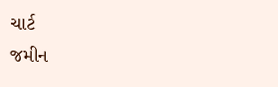ચાર્ટ
જમીન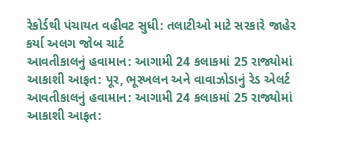રેકોર્ડથી પંચાયત વહીવટ સુધી: તલાટીઓ માટે સરકારે જાહેર કર્યા અલગ જોબ ચાર્ટ
આવતીકાલનું હવામાન: આગામી 24 કલાકમાં 25 રાજ્યોમાં આકાશી આફત: પૂર, ભૂસ્ખલન અને વાવાઝોડાનું રેડ એલર્ટ
આવતીકાલનું હવામાન: આગામી 24 કલાકમાં 25 રાજ્યોમાં આકાશી આફત: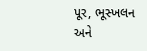પૂર, ભૂસ્ખલન અને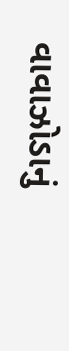વાવાઝોડાનું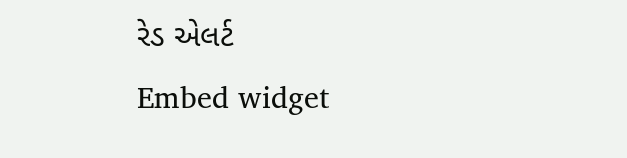રેડ એલર્ટ
Embed widget